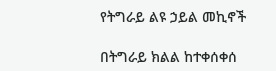የትግራይ ልዩ ኃይል መኪኖች

በትግራይ ክልል ከተቀሰቀሰ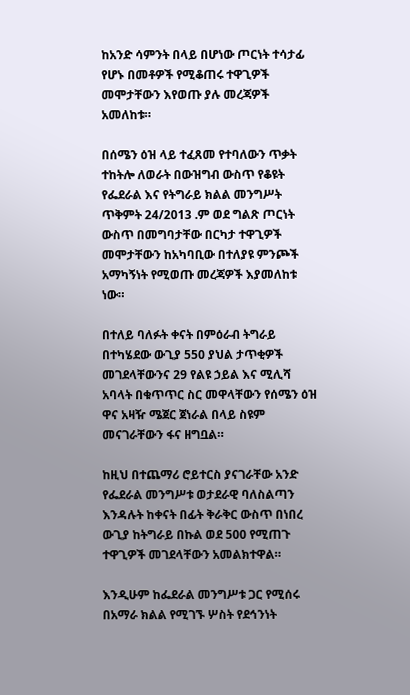ከአንድ ሳምንት በላይ በሆነው ጦርነት ተሳታፊ የሆኑ በመቶዎች የሚቆጠሩ ተዋጊዎች መሞታቸውን እየወጡ ያሉ መረጃዎች አመለከቱ።

በሰሜን ዕዝ ላይ ተፈጸመ የተባለውን ጥቃት ተከትሎ ለወራት በውዝግብ ውስጥ የቆዩት የፌደራል እና የትግራይ ክልል መንግሥት ጥቅምት 24/2013 .ም ወደ ግልጽ ጦርነት ውስጥ በመግባታቸው በርካታ ተዋጊዎች መሞታቸውን ከአካባቢው በተለያዩ ምንጮች አማካኝነት የሚወጡ መረጃዎች እያመለከቱ ነው።

በተለይ ባለፉት ቀናት በምዕራብ ትግራይ በተካሄደው ውጊያ 550 ያህል ታጥቂዎች መገደላቸውንና 29 የልዩ ኃይል እና ሚሊሻ አባላት በቁጥጥር ስር መዋላቸውን የሰሜን ዕዝ ዋና አዛዥ ሜጀር ጀነራል በላይ ስዩም መናገራቸውን ፋና ዘግቧል።

ከዚህ በተጨማሪ ሮይተርስ ያናገራቸው አንድ የፌደራል መንግሥቱ ወታደራዊ ባለስልጣን እንዳሉት ከቀናት በፊት ቅራቅር ውስጥ በነበረ ውጊያ ከትግራይ በኩል ወደ 500 የሚጠጉ ተዋጊዎች መገደላቸውን አመልክተዋል።

እንዲሁም ከፌደራል መንግሥቱ ጋር የሚሰሩ በአማራ ክልል የሚገኙ ሦስት የደኅንነት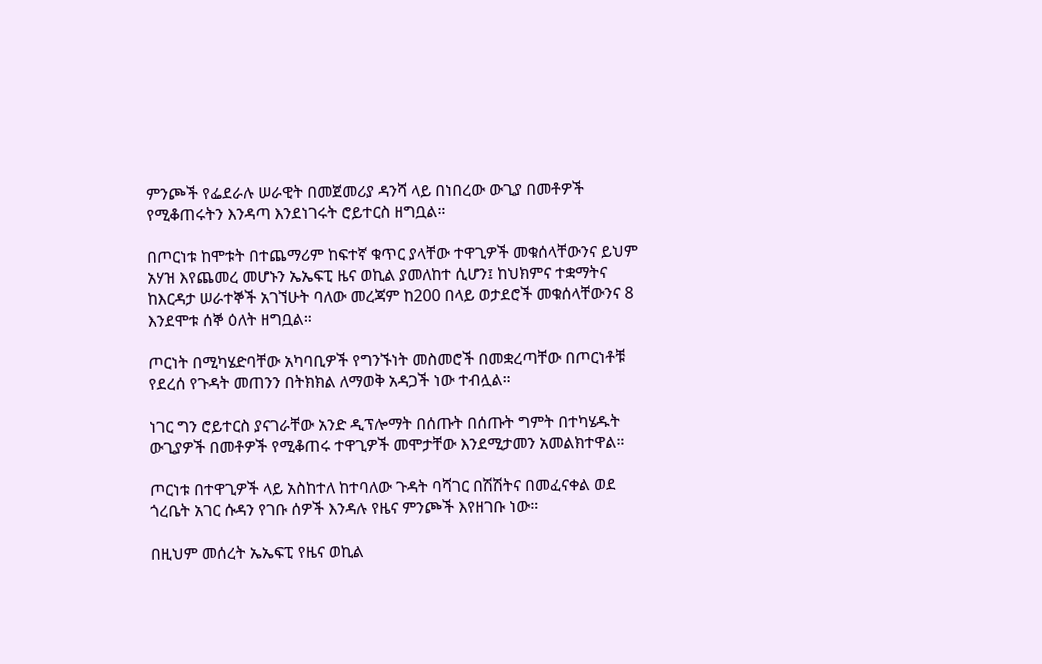ምንጮች የፌደራሉ ሠራዊት በመጀመሪያ ዳንሻ ላይ በነበረው ውጊያ በመቶዎች የሚቆጠሩትን እንዳጣ እንደነገሩት ሮይተርስ ዘግቧል።

በጦርነቱ ከሞቱት በተጨማሪም ከፍተኛ ቁጥር ያላቸው ተዋጊዎች መቁሰላቸውንና ይህም አሃዝ እየጨመረ መሆኑን ኤኤፍፒ ዜና ወኪል ያመለከተ ሲሆን፤ ከህክምና ተቋማትና ከእርዳታ ሠራተኞች አገኘሁት ባለው መረጃም ከ200 በላይ ወታደሮች መቁሰላቸውንና 8 እንደሞቱ ሰኞ ዕለት ዘግቧል።

ጦርነት በሚካሄድባቸው አካባቢዎች የግንኙነት መስመሮች በመቋረጣቸው በጦርነቶቹ የደረሰ የጉዳት መጠንን በትክክል ለማወቅ አዳጋች ነው ተብሏል።

ነገር ግን ሮይተርስ ያናገራቸው አንድ ዲፕሎማት በሰጡት በሰጡት ግምት በተካሄዱት ውጊያዎች በመቶዎች የሚቆጠሩ ተዋጊዎች መሞታቸው እንደሚታመን አመልክተዋል።

ጦርነቱ በተዋጊዎች ላይ አስከተለ ከተባለው ጉዳት ባሻገር በሽሽትና በመፈናቀል ወደ ጎረቤት አገር ሱዳን የገቡ ሰዎች እንዳሉ የዜና ምንጮች እየዘገቡ ነው።

በዚህም መሰረት ኤኤፍፒ የዜና ወኪል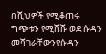በሺህዎች የሚቆጠሩ ግጭቱን የሚሸሹ ወደ ሱዳን መሻገራቸውንየሱዳን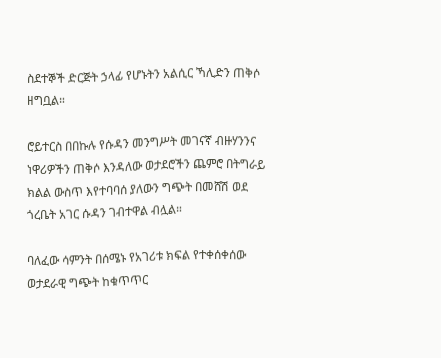ስደተኞች ድርጅት ኃላፊ የሆኑትን አልሲር ኻሊድን ጠቅሶ ዘግቧል።

ሮይተርስ በበኩሉ የሱዳን መንግሥት መገናኛ ብዙሃንንና ነዋሪዎችን ጠቅሶ እንዳለው ወታደሮችን ጨምሮ በትግራይ ክልል ውስጥ እየተባባሰ ያለውን ግጭት በመሸሽ ወደ ጎረቤት አገር ሱዳን ገብተዋል ብሏል።

ባለፈው ሳምንት በሰሜኑ የአገሪቱ ክፍል የተቀሰቀሰው ወታደራዊ ግጭት ከቁጥጥር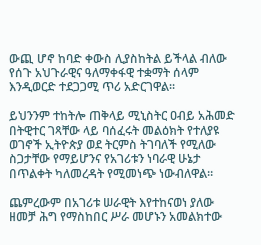ውጪ ሆኖ ከባድ ቀውስ ሊያስከትል ይችላል ብለው የሰጉ አህጉራዊና ዓለማቀፋዊ ተቋማት ሰላም እንዲወርድ ተደጋጋሚ ጥሪ አድርገዋል።

ይህንንም ተከትሎ ጠቅላይ ሚኒስትር ዐብይ አሕመድ በትዊተር ገጻቸው ላይ ባሰፈሩት መልዕክት የተለያዩ ወገኖች ኢትዮጵያ ወደ ትርምስ ትገባለች የሚለው ስጋታቸው የማይሆንና የአገሪቱን ነባራዊ ሁኔታ በጥልቀት ካለመረዳት የሚመነጭ ነውብለዋል።

ጨምረውም በአገሪቱ ሠራዊት እየተከናወነ ያለው ዘመቻ ሕግ የማስከበር ሥራ መሆኑን አመልክተው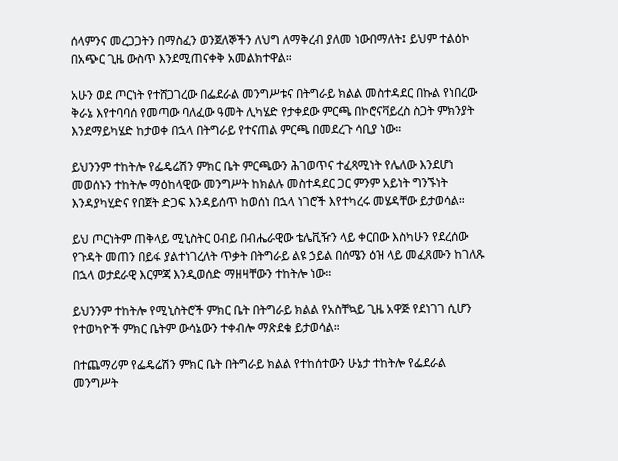ሰላምንና መረጋጋትን በማስፈን ወንጀለኞችን ለህግ ለማቅረብ ያለመ ነውበማለት፤ ይህም ተልዕኮ በአጭር ጊዜ ውስጥ እንደሚጠናቀቅ አመልክተዋል።

አሁን ወደ ጦርነት የተሸጋገረው በፌደራል መንግሥቱና በትግራይ ክልል መስተዳደር በኩል የነበረው ቅራኔ እየተባባሰ የመጣው ባለፈው ዓመት ሊካሄድ የታቀደው ምርጫ በኮሮናቫይረስ ስጋት ምክንያት እንደማይካሄድ ከታወቀ በኋላ በትግራይ የተናጠል ምርጫ በመደረጉ ሳቢያ ነው።

ይህንንም ተከትሎ የፌዴሬሽን ምክር ቤት ምርጫውን ሕገወጥና ተፈጻሚነት የሌለው እንደሆነ መወሰኑን ተከትሎ ማዕከላዊው መንግሥት ከክልሉ መስተዳደር ጋር ምንም አይነት ግንኙነት እንዳያካሂድና የበጀት ድጋፍ እንዳይሰጥ ከወሰነ በኋላ ነገሮች እየተካረሩ መሄዳቸው ይታወሳል።

ይህ ጦርነትም ጠቅላይ ሚኒስትር ዐብይ በብሔራዊው ቴሌቪዥን ላይ ቀርበው እስካሁን የደረሰው የጉዳት መጠን በይፋ ያልተነገረለት ጥቃት በትግራይ ልዩ ኃይል በሰሜን ዕዝ ላይ መፈጸሙን ከገለጹ በኋላ ወታደራዊ እርምጃ እንዲወሰድ ማዘዛቸውን ተከትሎ ነው።

ይህንንም ተከትሎ የሚኒስትሮች ምክር ቤት በትግራይ ክልል የአስቸኳይ ጊዜ አዋጅ የደነገገ ሲሆን የተወካዮች ምክር ቤትም ውሳኔውን ተቀብሎ ማጽደቁ ይታወሳል።

በተጨማሪም የፌዴሬሽን ምክር ቤት በትግራይ ክልል የተከሰተውን ሁኔታ ተከትሎ የፌደራል መንግሥት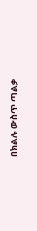በክልሉ ውስጥ ጣልቃ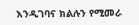እንዲገባና ክልሉን የሚመራ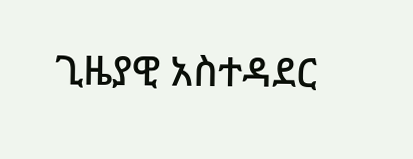ጊዜያዊ አስተዳደር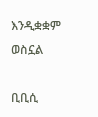እንዲቋቋም ወስኗል

ቢቢሲ